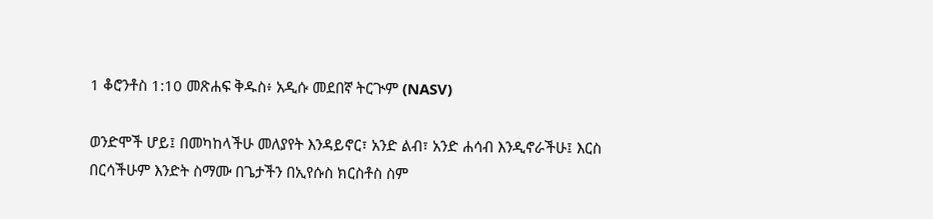1 ቆሮንቶስ 1:10 መጽሐፍ ቅዱስ፥ አዲሱ መደበኛ ትርጒም (NASV)

ወንድሞች ሆይ፤ በመካከላችሁ መለያየት እንዳይኖር፣ አንድ ልብ፣ አንድ ሐሳብ እንዲኖራችሁ፤ እርስ በርሳችሁም እንድት ስማሙ በጌታችን በኢየሱስ ክርስቶስ ስም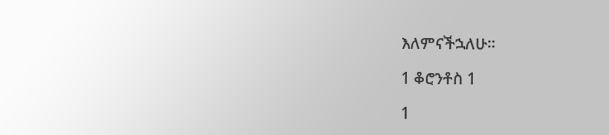እለምናችኋለሁ።

1 ቆሮንቶስ 1

1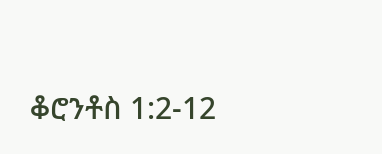ቆሮንቶስ 1:2-12